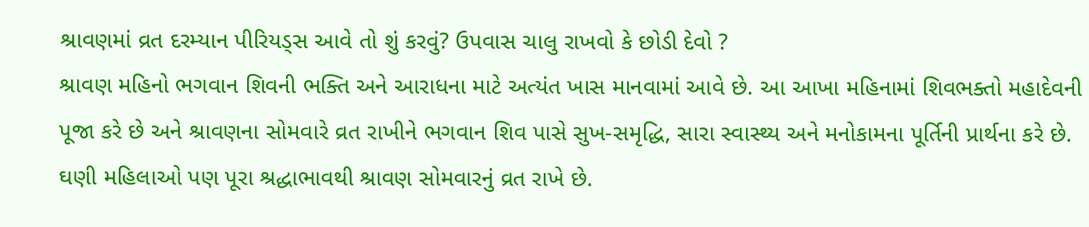શ્રાવણમાં વ્રત દરમ્યાન પીરિયડ્સ આવે તો શું કરવું? ઉપવાસ ચાલુ રાખવો કે છોડી દેવો ?
શ્રાવણ મહિનો ભગવાન શિવની ભક્તિ અને આરાધના માટે અત્યંત ખાસ માનવામાં આવે છે. આ આખા મહિનામાં શિવભક્તો મહાદેવની પૂજા કરે છે અને શ્રાવણના સોમવારે વ્રત રાખીને ભગવાન શિવ પાસે સુખ-સમૃદ્ધિ, સારા સ્વાસ્થ્ય અને મનોકામના પૂર્તિની પ્રાર્થના કરે છે. ઘણી મહિલાઓ પણ પૂરા શ્રદ્ધાભાવથી શ્રાવણ સોમવારનું વ્રત રાખે છે.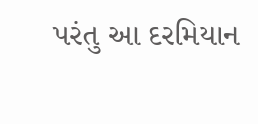પરંતુ આ દરમિયાન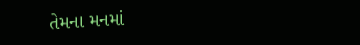તેમના મનમાં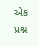એક પ્રશ્ન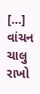[…]
વાંચન ચાલુ રાખો